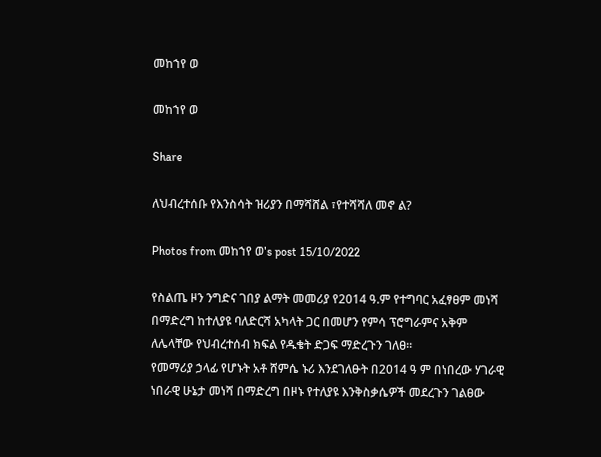መከኀየ ወ

መከኀየ ወ

Share

ለህብረተሰቡ የእንስሳት ዝሪያን በማሻሸል ፣የተሻሻለ መኖ ል?

Photos from መከኀየ ወ's post 15/10/2022

የስልጤ ዞን ንግድና ገበያ ልማት መመሪያ የ2014 ዓ.ም የተግባር አፈፃፀም መነሻ በማድረግ ከተለያዩ ባለድርሻ አካላት ጋር በመሆን የምሳ ፕሮግራምና አቅም ለሌላቸው የህብረተሰብ ክፍል የዱቄት ድጋፍ ማድረጉን ገለፀ፡፡
የመማሪያ ኃላፊ የሆኑት አቶ ሸምሴ ኑሪ እንደገለፁት በ2014 ዓ ም በነበረው ሃገራዊ ነበራዊ ሁኔታ መነሻ በማድረግ በዞኑ የተለያዩ እንቅስቃሴዎች መደረጉን ገልፀው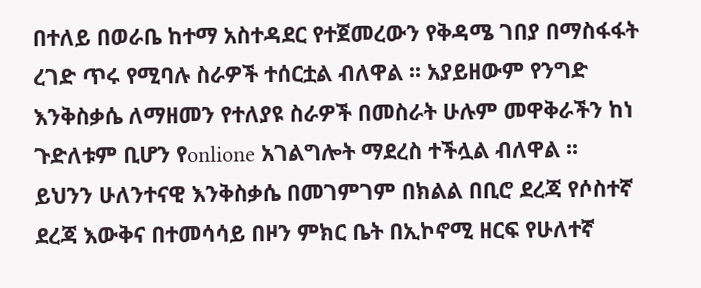በተለይ በወራቤ ከተማ አስተዳደር የተጀመረውን የቅዳሜ ገበያ በማስፋፋት ረገድ ጥሩ የሚባሉ ስራዎች ተሰርቷል ብለዋል ፡፡ አያይዘውም የንግድ እንቅስቃሴ ለማዘመን የተለያዩ ስራዎች በመስራት ሁሉም መዋቅራችን ከነ ጉድለቱም ቢሆን የonlione አገልግሎት ማደረስ ተችሏል ብለዋል ፡፡
ይህንን ሁለንተናዊ እንቅስቃሴ በመገምገም በክልል በቢሮ ደረጃ የሶስተኛ ደረጃ እውቅና በተመሳሳይ በዞን ምክር ቤት በኢኮኖሚ ዘርፍ የሁለተኛ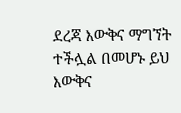ደረጃ እውቅና ማግኘት ተችሏል በመሆኑ ይህ እውቅና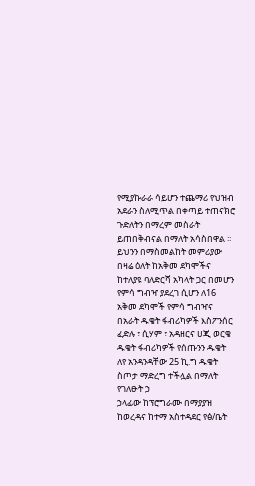የሚያኩራራ ሳይሆን ተጨማሪ የህዝብ አደራን ስለሚጥል በቀጣይ ተጠናክሮ ጉድለትን በማረም መስራት ይጠበቅብናል በማለት አሳስበዋል ፡፡
ይህንን በማስመልከት መምሪያው በዛሬ ዕለት ከአቅመ ደካሞችና ከተለያዩ ባለድርሻ አካላት ጋር በመሆን የምሳ ግብዣ ያደረገ ሲሆን ለ16 አቅመ ደካሞች የምሳ ግብዣና በአራት ዱቄት ፋብሪካዎች እስፖንሰር ፈድሉ ፣ ሲሃም ፣ አዳዘርና ሀጂ ወርቄ ዱቄት ፋብሪካዎች የሰጡንን ዱቄት ለየ አንዳንዳቸው 25 ኪ.ግ ዱቄት ስጦታ ማድረግ ተችሏል በማለት የገለፁት ኃ
ኃላፊው ከፕሮግራሙ በማያያዝ ከወረዳና ከተማ አስተዳደር የፅ/ቤት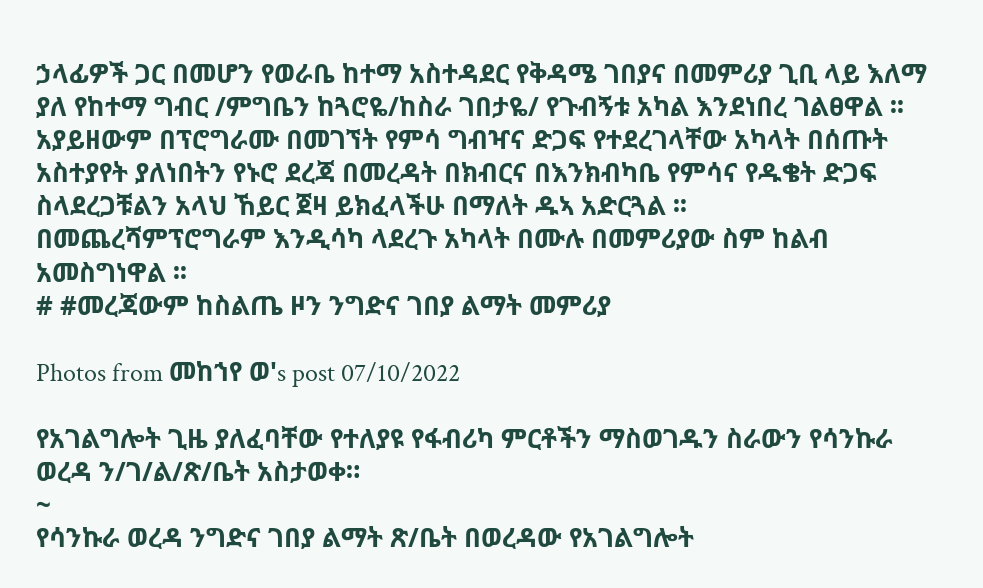ኃላፊዎች ጋር በመሆን የወራቤ ከተማ አስተዳደር የቅዳሜ ገበያና በመምሪያ ጊቢ ላይ እለማ ያለ የከተማ ግብር /ምግቤን ከጓሮዬ/ከስራ ገበታዬ/ የጉብኝቱ አካል እንደነበረ ገልፀዋል ፡፡
አያይዘውም በፕሮግራሙ በመገኘት የምሳ ግብዣና ድጋፍ የተደረገላቸው አካላት በሰጡት አስተያየት ያለነበትን የኑሮ ደረጃ በመረዳት በክብርና በእንክብካቤ የምሳና የዱቄት ድጋፍ ስላደረጋቹልን አላህ ኸይር ጀዛ ይክፈላችሁ በማለት ዱኣ አድርጓል ፡፡
በመጨረሻምፕሮግራም እንዲሳካ ላደረጉ አካላት በሙሉ በመምሪያው ስም ከልብ አመስግነዋል ፡፡
# #መረጃውም ከስልጤ ዞን ንግድና ገበያ ልማት መምሪያ

Photos from መከኀየ ወ's post 07/10/2022

የአገልግሎት ጊዜ ያለፈባቸው የተለያዩ የፋብሪካ ምርቶችን ማስወገዱን ስራውን የሳንኩራ ወረዳ ን/ገ/ል/ጽ/ቤት አስታወቀ።
~
የሳንኩራ ወረዳ ንግድና ገበያ ልማት ጽ/ቤት በወረዳው የአገልግሎት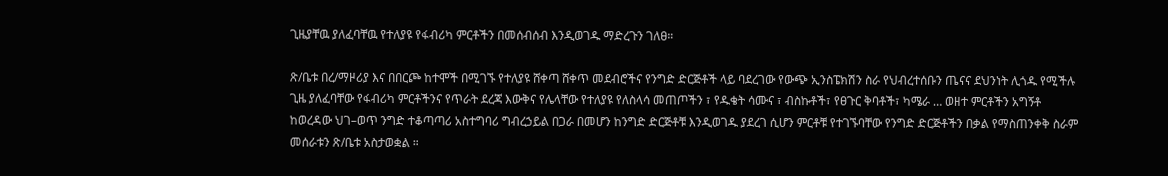ጊዜያቸዉ ያለፈባቸዉ የተለያዩ የፋብሪካ ምርቶችን በመሰብሰብ እንዲወገዱ ማድረጉን ገለፀ።

ጽ/ቤቱ በረ/ማዞሪያ እና በበርጮ ከተሞች በሚገኙ የተለያዩ ሸቀጣ ሸቀጥ መደብሮችና የንግድ ድርጅቶች ላይ ባደረገው የውጭ ኢንስፔክሽን ስራ የህብረተሰቡን ጤናና ደህንነት ሊጎዱ የሚችሉ ጊዜ ያለፈባቸው የፋብሪካ ምርቶችንና የጥራት ደረጃ እውቅና የሌላቸው የተለያዩ የለስላሳ መጠጦችን ፣ የዱቄት ሳሙና ፣ ብስኩቶች፣ የፀጉር ቅባቶች፣ ካሜራ … ወዘተ ምርቶችን አግኝቶ ከወረዳው ህገ–ወጥ ንግድ ተቆጣጣሪ አስተግባሪ ግብረኃይል በጋራ በመሆን ከንግድ ድርጅቶቹ እንዲወገዱ ያደረገ ሲሆን ምርቶቹ የተገኙባቸው የንግድ ድርጅቶችን በቃል የማስጠንቀቅ ስራም መሰራቱን ጽ/ቤቱ አስታወቋል ።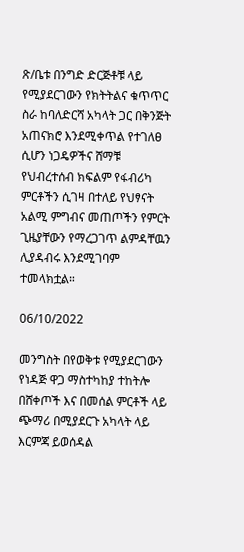ጽ/ቤቱ በንግድ ድርጅቶቹ ላይ የሚያደርገውን የክትትልና ቁጥጥር ስራ ከባለድርሻ አካላት ጋር በቅንጅት አጠናክሮ እንደሚቀጥል የተገለፀ ሲሆን ነጋዴዎችና ሸማቹ የህብረተሰብ ክፍልም የፋብሪካ ምርቶችን ሲገዛ በተለይ የህፃናት አልሚ ምግብና መጠጦችን የምርት ጊዜያቸውን የማረጋገጥ ልምዳቸዉን ሊያዳብሩ እንደሚገባም ተመላክቷል።

06/10/2022

መንግስት በየወቅቱ የሚያደርገውን የነዳጅ ዋጋ ማስተካከያ ተከትሎ በሸቀጦች እና በመሰል ምርቶች ላይ ጭማሪ በሚያደርጉ አካላት ላይ እርምጃ ይወሰዳል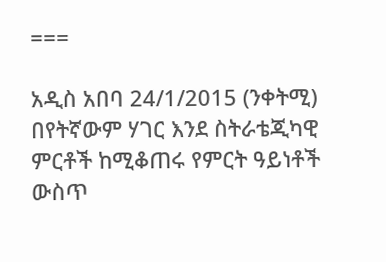===

አዲስ አበባ 24/1/2015 (ንቀትሚ) በየትኛውም ሃገር እንደ ስትራቴጂካዊ ምርቶች ከሚቆጠሩ የምርት ዓይነቶች ውስጥ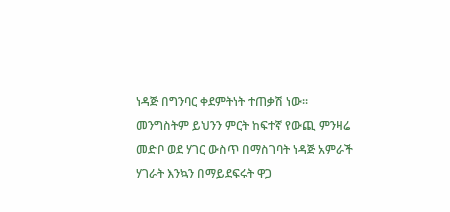ነዳጅ በግንባር ቀደምትነት ተጠቃሽ ነው፡፡ መንግስትም ይህንን ምርት ከፍተኛ የውጪ ምንዛሬ መድቦ ወደ ሃገር ውስጥ በማስገባት ነዳጅ አምራች ሃገራት እንኳን በማይደፍሩት ዋጋ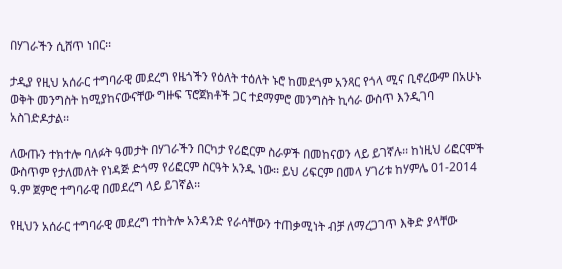በሃገራችን ሲሸጥ ነበር፡፡

ታዲያ የዚህ አሰራር ተግባራዊ መደረግ የዜጎችን የዕለት ተዕለት ኑሮ ከመደጎም አንጻር የጎላ ሚና ቢኖረውም በአሁኑ ወቅት መንግስት ከሚያከናውናቸው ግዙፍ ፕሮጀክቶች ጋር ተደማምሮ መንግስት ኪሳራ ውስጥ እንዲገባ አስገድዶታል፡፡

ለውጡን ተክተሎ ባለፉት ዓመታት በሃገራችን በርካታ የሪፎርም ስራዎች በመከናወን ላይ ይገኛሉ፡፡ ከነዚህ ሪፎርሞች ውስጥም የታለመለት የነዳጅ ድጎማ የሪፎርም ስርዓት አንዱ ነው፡፡ ይህ ሪፍርም በመላ ሃገሪቱ ከሃምሌ 01-2014 ዓ.ም ጀምሮ ተግባራዊ በመደረግ ላይ ይገኛል፡፡

የዚህን አሰራር ተግባራዊ መደረግ ተከትሎ አንዳንድ የራሳቸውን ተጠቃሚነት ብቻ ለማረጋገጥ እቅድ ያላቸው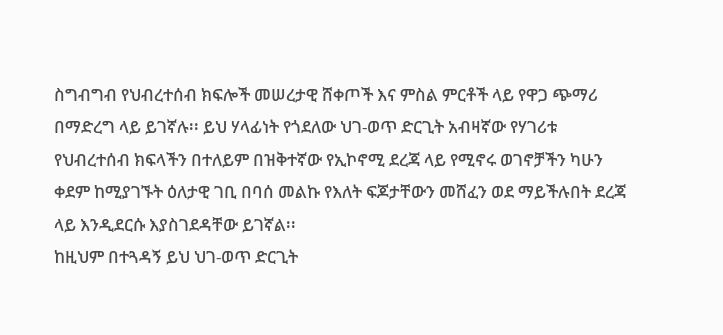ስግብግብ የህብረተሰብ ክፍሎች መሠረታዊ ሸቀጦች እና ምስል ምርቶች ላይ የዋጋ ጭማሪ በማድረግ ላይ ይገኛሉ፡፡ ይህ ሃላፊነት የጎደለው ህገ-ወጥ ድርጊት አብዛኛው የሃገሪቱ የህብረተሰብ ክፍላችን በተለይም በዝቅተኛው የኢኮኖሚ ደረጃ ላይ የሚኖሩ ወገኖቻችን ካሁን ቀደም ከሚያገኙት ዕለታዊ ገቢ በባሰ መልኩ የእለት ፍጆታቸውን መሸፈን ወደ ማይችሉበት ደረጃ ላይ እንዲደርሱ እያስገደዳቸው ይገኛል፡፡
ከዚህም በተጓዳኝ ይህ ህገ-ወጥ ድርጊት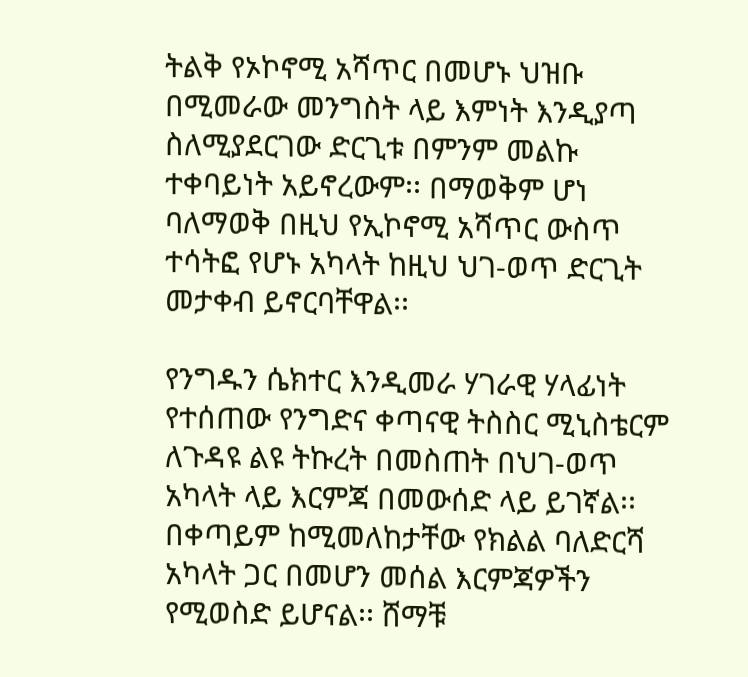ትልቅ የኦኮኖሚ አሻጥር በመሆኑ ህዝቡ በሚመራው መንግስት ላይ እምነት እንዲያጣ ስለሚያደርገው ድርጊቱ በምንም መልኩ ተቀባይነት አይኖረውም፡፡ በማወቅም ሆነ ባለማወቅ በዚህ የኢኮኖሚ አሻጥር ውስጥ ተሳትፎ የሆኑ አካላት ከዚህ ህገ-ወጥ ድርጊት መታቀብ ይኖርባቸዋል፡፡

የንግዱን ሴክተር እንዲመራ ሃገራዊ ሃላፊነት የተሰጠው የንግድና ቀጣናዊ ትስስር ሚኒስቴርም ለጉዳዩ ልዩ ትኩረት በመስጠት በህገ-ወጥ አካላት ላይ እርምጃ በመውሰድ ላይ ይገኛል፡፡ በቀጣይም ከሚመለከታቸው የክልል ባለድርሻ አካላት ጋር በመሆን መሰል እርምጃዎችን የሚወስድ ይሆናል፡፡ ሸማቹ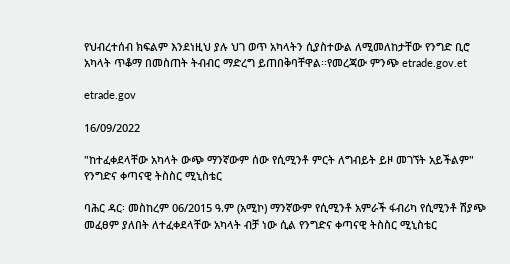የህብረተሰብ ክፍልም እንደነዚህ ያሉ ህገ ወጥ አካላትን ሲያስተውል ለሚመለከታቸው የንግድ ቢሮ አካላት ጥቆማ በመስጠት ትብብር ማድረግ ይጠበቅባቸዋል፡፡የመረጃው ምንጭ etrade.gov.et

etrade.gov

16/09/2022

"ከተፈቀደላቸው አካላት ውጭ ማንኛውም ሰው የሲሚንቶ ምርት ለግብይት ይዞ መገኘት አይችልም" የንግድና ቀጣናዊ ትስስር ሚኒስቴር

ባሕር ዳር፡ መስከረም 06/2015 ዓ.ም (አሚኮ) ማንኛውም የሲሚንቶ አምራች ፋብሪካ የሲሚንቶ ሽያጭ መፈፀም ያለበት ለተፈቀደላቸው አካላት ብቻ ነው ሲል የንግድና ቀጣናዊ ትስስር ሚኒስቴር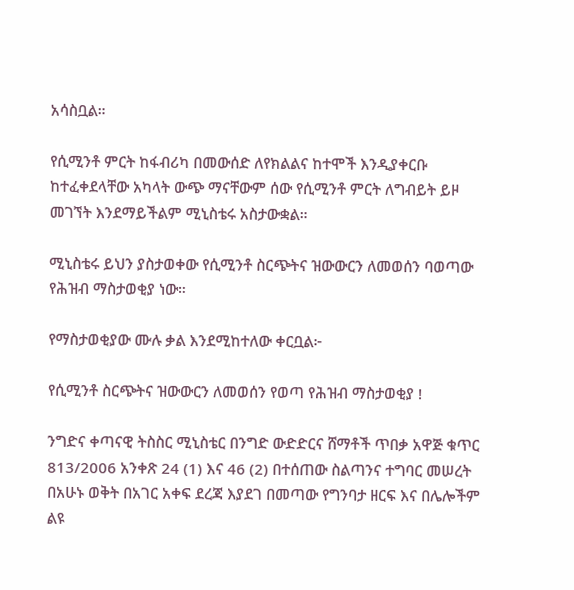አሳስቧል።

የሲሚንቶ ምርት ከፋብሪካ በመውሰድ ለየክልልና ከተሞች እንዲያቀርቡ ከተፈቀደላቸው አካላት ውጭ ማናቸውም ሰው የሲሚንቶ ምርት ለግብይት ይዞ መገኘት እንደማይችልም ሚኒስቴሩ አስታውቋል።

ሚኒስቴሩ ይህን ያስታወቀው የሲሚንቶ ስርጭትና ዝውውርን ለመወሰን ባወጣው የሕዝብ ማስታወቂያ ነው።

የማስታወቂያው ሙሉ ቃል እንደሚከተለው ቀርቧል፦

የሲሚንቶ ስርጭትና ዝውውርን ለመወሰን የወጣ የሕዝብ ማስታወቂያ !

ንግድና ቀጣናዊ ትስስር ሚኒስቴር በንግድ ውድድርና ሸማቶች ጥበቃ አዋጅ ቁጥር 813/2006 አንቀጽ 24 (1) እና 46 (2) በተሰጠው ስልጣንና ተግባር መሠረት በአሁኑ ወቅት በአገር አቀፍ ደረጃ እያደገ በመጣው የግንባታ ዘርፍ እና በሌሎችም ልዩ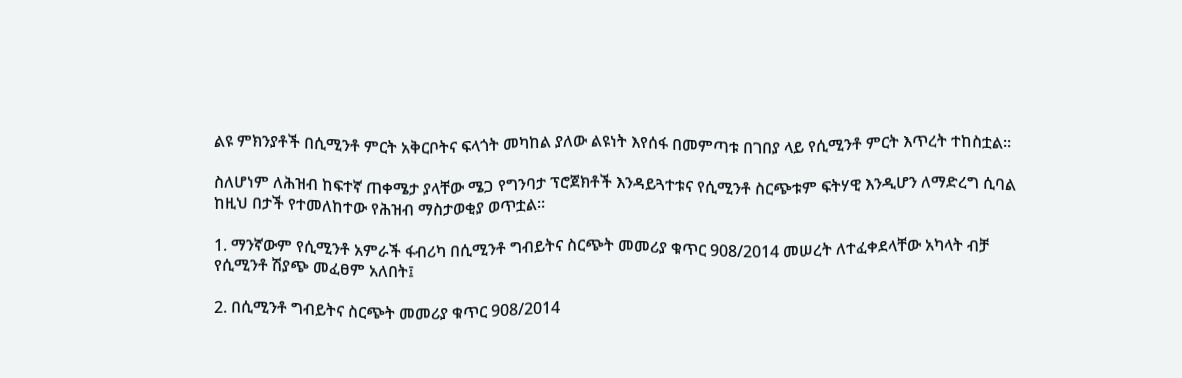ልዩ ምክንያቶች በሲሚንቶ ምርት አቅርቦትና ፍላጎት መካከል ያለው ልዩነት እየሰፋ በመምጣቱ በገበያ ላይ የሲሚንቶ ምርት እጥረት ተከስቷል፡፡

ስለሆነም ለሕዝብ ከፍተኛ ጠቀሜታ ያላቸው ሜጋ የግንባታ ፕሮጀክቶች እንዳይጓተቱና የሲሚንቶ ስርጭቱም ፍትሃዊ እንዲሆን ለማድረግ ሲባል ከዚህ በታች የተመለከተው የሕዝብ ማስታወቂያ ወጥቷል፡፡

1. ማንኛውም የሲሚንቶ አምራች ፋብሪካ በሲሚንቶ ግብይትና ስርጭት መመሪያ ቁጥር 908/2014 መሠረት ለተፈቀደላቸው አካላት ብቻ የሲሚንቶ ሽያጭ መፈፀም አለበት፤

2. በሲሚንቶ ግብይትና ስርጭት መመሪያ ቁጥር 908/2014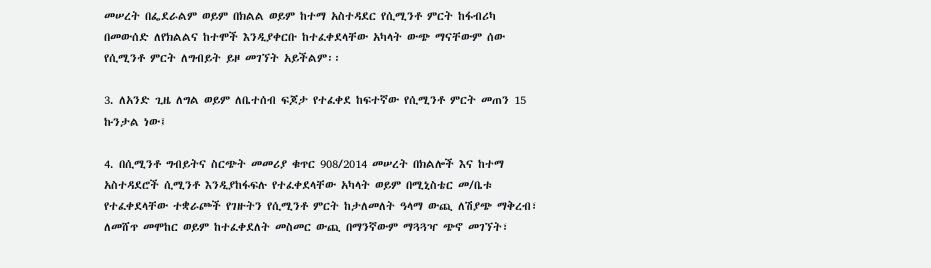መሠረት በፌደራልም ወይም በክልል ወይም ከተማ አስተዳደር የሲሚንቶ ምርት ከፋብሪካ በመውሰድ ለየክልልና ከተሞች እንዲያቀርቡ ከተፈቀደላቸው አካላት ውጭ ማናቸውም ሰው የሲሚንቶ ምርት ለግብይት ይዞ መገኘት አይችልም፡፡

3. ለአንድ ጊዜ ለግል ወይም ለቤተሰብ ፍጆታ የተፈቀደ ከፍተኛው የሲሚንቶ ምርት መጠን 15 ኩንታል ነው፤

4. በሲሚንቶ ግብይትና ስርጭት መመሪያ ቁጥር 908/2014 መሠረት በክልሎች እና ከተማ አስተዳደሮች ሲሚንቶ እንዲያከፋፍሉ የተፈቀደላቸው አካላት ወይም በሚኒስቴር መ/ቤቱ የተፈቀደላቸው ተቋራጮች የገዙትን የሲሚንቶ ምርት ከታለመለት ዓላማ ውጪ ለሽያጭ ማቅረብ፣ ለመሸጥ መሞከር ወይም ከተፈቀደለት መስመር ውጪ በማንኛውም ማጓጓዣ ጭኖ መገኘት፣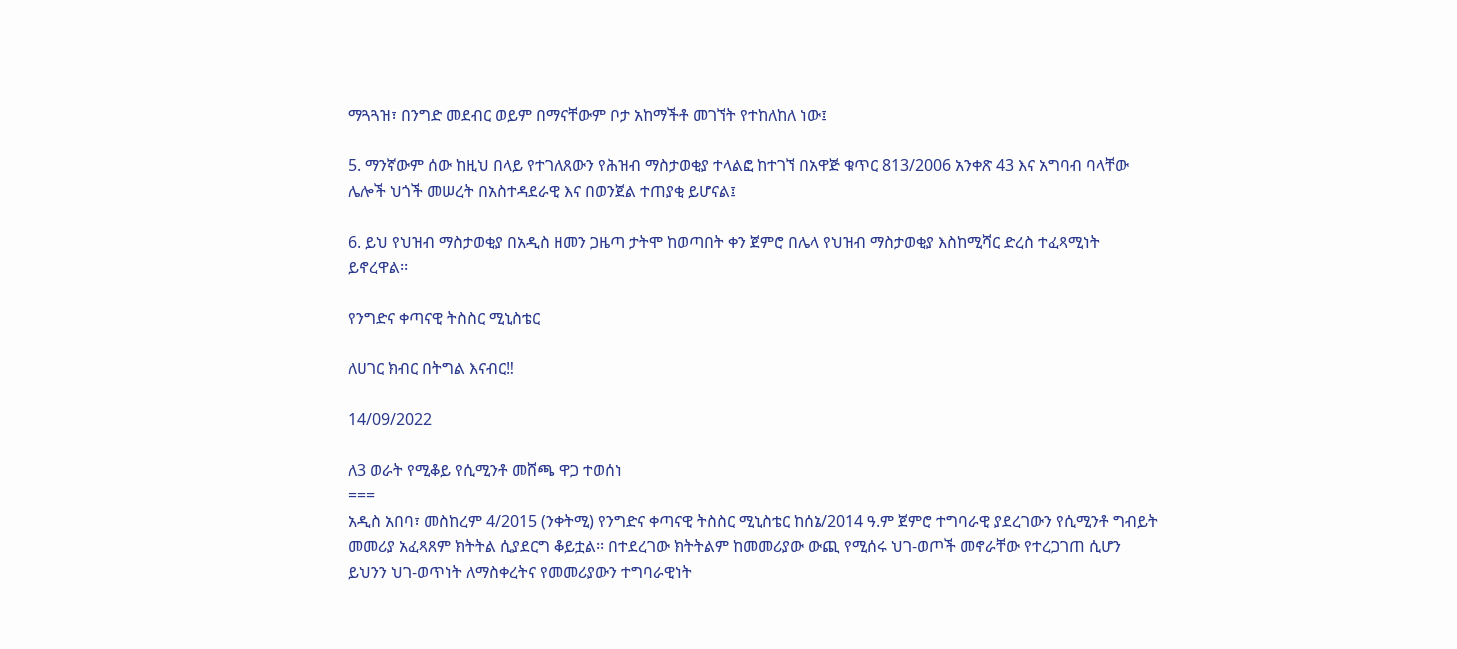ማጓጓዝ፣ በንግድ መደብር ወይም በማናቸውም ቦታ አከማችቶ መገኘት የተከለከለ ነው፤

5. ማንኛውም ሰው ከዚህ በላይ የተገለጸውን የሕዝብ ማስታወቂያ ተላልፎ ከተገኘ በአዋጅ ቁጥር 813/2006 አንቀጽ 43 እና አግባብ ባላቸው ሌሎች ህጎች መሠረት በአስተዳደራዊ እና በወንጀል ተጠያቂ ይሆናል፤

6. ይህ የህዝብ ማስታወቂያ በአዲስ ዘመን ጋዜጣ ታትሞ ከወጣበት ቀን ጀምሮ በሌላ የህዝብ ማስታወቂያ እስከሚሻር ድረስ ተፈጻሚነት ይኖረዋል፡፡

የንግድና ቀጣናዊ ትስስር ሚኒስቴር

ለሀገር ክብር በትግል እናብር‼

14/09/2022

ለ3 ወራት የሚቆይ የሲሚንቶ መሸጫ ዋጋ ተወሰነ
===
አዲስ አበባ፣ መስከረም 4/2015 (ንቀትሚ) የንግድና ቀጣናዊ ትስስር ሚኒስቴር ከሰኔ/2014 ዓ.ም ጀምሮ ተግባራዊ ያደረገውን የሲሚንቶ ግብይት መመሪያ አፈጻጸም ክትትል ሲያደርግ ቆይቷል፡፡ በተደረገው ክትትልም ከመመሪያው ውጪ የሚሰሩ ህገ-ወጦች መኖራቸው የተረጋገጠ ሲሆን ይህንን ህገ-ወጥነት ለማስቀረትና የመመሪያውን ተግባራዊነት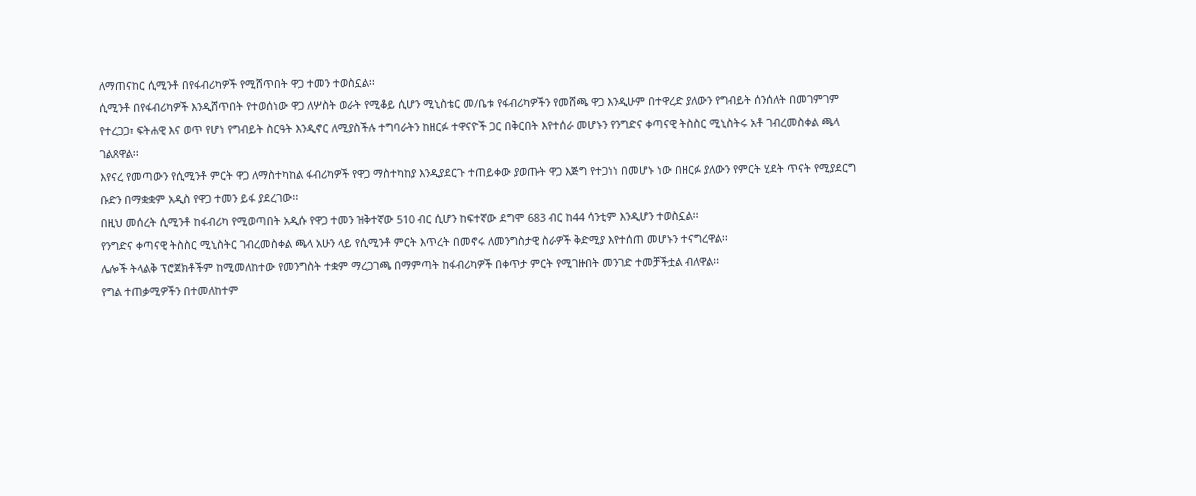ለማጠናከር ሲሚንቶ በየፋብሪካዎች የሚሸጥበት ዋጋ ተመን ተወስኗል፡፡
ሲሚንቶ በየፋብሪካዎች እንዲሸጥበት የተወሰነው ዋጋ ለሦስት ወራት የሚቆይ ሲሆን ሚኒስቴር መ/ቤቱ የፋብሪካዎችን የመሸጫ ዋጋ እንዲሁም በተዋረድ ያለውን የግብይት ሰንሰለት በመገምገም የተረጋጋ፣ ፍትሐዊ እና ወጥ የሆነ የግብይት ስርዓት እንዲኖር ለሚያስችሉ ተግባራትን ከዘርፉ ተዋናዮች ጋር በቅርበት እየተሰራ መሆኑን የንግድና ቀጣናዊ ትስስር ሚኒስትሩ አቶ ገብረመስቀል ጫላ ገልጸዋል፡፡
እየናረ የመጣውን የሲሚንቶ ምርት ዋጋ ለማስተካከል ፋብሪካዎች የዋጋ ማስተካከያ እንዲያደርጉ ተጠይቀው ያወጡት ዋጋ እጅግ የተጋነነ በመሆኑ ነው በዘርፉ ያለውን የምርት ሂደት ጥናት የሚያደርግ ቡድን በማቋቋም አዲስ የዋጋ ተመን ይፋ ያደረገው፡፡
በዚህ መሰረት ሲሚንቶ ከፋብሪካ የሚወጣበት አዲሱ የዋጋ ተመን ዝቅተኛው 510 ብር ሲሆን ከፍተኛው ደግሞ 683 ብር ከ44 ሳንቲም እንዲሆን ተወስኗል፡፡
የንግድና ቀጣናዊ ትስስር ሚኒስትር ገብረመስቀል ጫላ አሁን ላይ የሲሚንቶ ምርት እጥረት በመኖሩ ለመንግስታዊ ስራዎች ቅድሚያ እየተሰጠ መሆኑን ተናግረዋል፡፡
ሌሎች ትላልቅ ፕሮጀክቶችም ከሚመለከተው የመንግስት ተቋም ማረጋገጫ በማምጣት ከፋብሪካዎች በቀጥታ ምርት የሚገዙበት መንገድ ተመቻችቷል ብለዋል፡፡
የግል ተጠቃሚዎችን በተመለከተም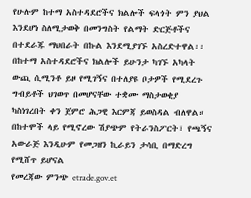የሁሉም ከተማ አስተዳደሮችና ክልሎች ፍላጎት ምን ያህል እንደሆነ ስለሚታወቅ በመንግስት የልማት ድርጅቶችና በተደራጁ ማህበራት በኩል እንደሚያገኙ አስረድተዋል፡፡
በከተማ አስተዳደሮችና ክልሎች ይሁንታ ካገኙ አካላት ውጪ ሲሚንቶ ይዞ የሚገኝና በተለያዩ ቦታዎች የሚደረጉ ግብይቶች ህገወጥ በመሆናቸው ተቋሙ ማስታወቂያ ካስነገረበት ቀን ጀምሮ ሕጋዊ እርምጃ ይወስዳል ብለዋል።
በከተሞች ላይ የሚኖረው ሽያጭም የትራንስፖርት፣ የጫኝና አውራጅ እንዲሁም የመጋዘን ኪራይን ታሳቢ በማድረግ የሚሸጥ ይሆናል
የመረጃው ምንጭ etrade.gov.et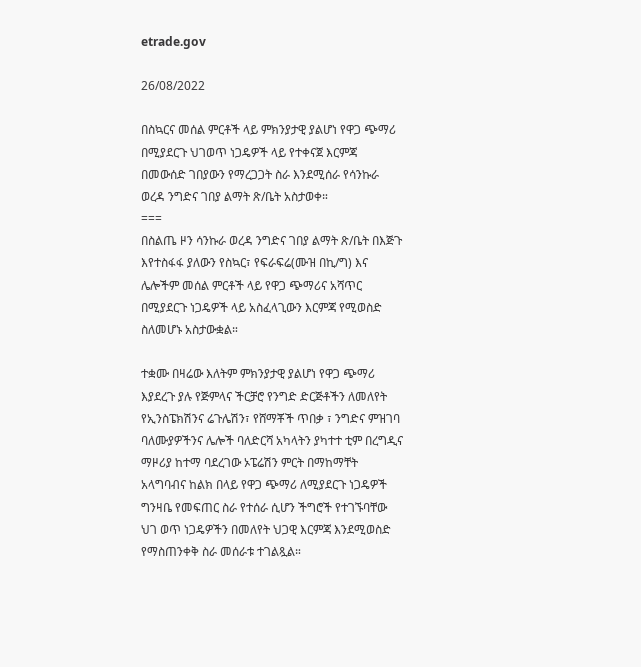etrade.gov

26/08/2022

በስኳርና መሰል ምርቶች ላይ ምክንያታዊ ያልሆነ የዋጋ ጭማሪ በሚያደርጉ ህገወጥ ነጋዴዎች ላይ የተቀናጀ እርምጃ በመውሰድ ገበያውን የማረጋጋት ስራ እንደሚሰራ የሳንኩራ ወረዳ ንግድና ገበያ ልማት ጽ/ቤት አስታወቀ።
===
በስልጤ ዞን ሳንኩራ ወረዳ ንግድና ገበያ ልማት ጽ/ቤት በእጅጉ እየተስፋፋ ያለውን የስኳር፣ የፍራፍሬ(ሙዝ በኪ/ግ) እና ሌሎችም መሰል ምርቶች ላይ የዋጋ ጭማሪና አሻጥር በሚያደርጉ ነጋዴዎች ላይ አስፈላጊውን እርምጃ የሚወስድ ስለመሆኑ አስታውቋል።

ተቋሙ በዛሬው እለትም ምክንያታዊ ያልሆነ የዋጋ ጭማሪ እያደረጉ ያሉ የጅምላና ችርቻሮ የንግድ ድርጅቶችን ለመለየት የኢንስፔክሽንና ሬጉሌሽን፣ የሸማቾች ጥበቃ ፣ ንግድና ምዝገባ ባለሙያዎችንና ሌሎች ባለድርሻ አካላትን ያካተተ ቲም በረግዲና ማዞሪያ ከተማ ባደረገው ኦፔሬሽን ምርት በማከማቸት አላግባብና ከልክ በላይ የዋጋ ጭማሪ ለሚያደርጉ ነጋዴዎች ግንዛቤ የመፍጠር ስራ የተሰራ ሲሆን ችግሮች የተገኙባቸው ህገ ወጥ ነጋዴዎችን በመለየት ህጋዊ እርምጃ እንደሚወስድ የማስጠንቀቅ ስራ መሰራቱ ተገልጿል።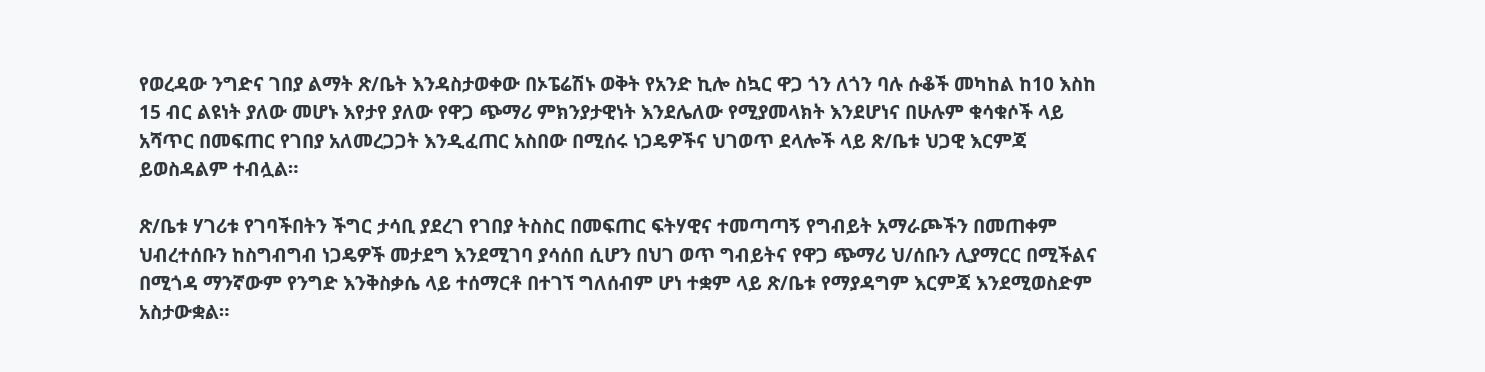የወረዳው ንግድና ገበያ ልማት ጽ/ቤት እንዳስታወቀው በኦፔሬሽኑ ወቅት የአንድ ኪሎ ስኳር ዋጋ ጎን ለጎን ባሉ ሱቆች መካከል ከ10 እስከ 15 ብር ልዩነት ያለው መሆኑ እየታየ ያለው የዋጋ ጭማሪ ምክንያታዊነት እንደሌለው የሚያመላክት እንደሆነና በሁሉም ቁሳቁሶች ላይ አሻጥር በመፍጠር የገበያ አለመረጋጋት እንዲፈጠር አስበው በሚሰሩ ነጋዴዎችና ህገወጥ ደላሎች ላይ ጽ/ቤቱ ህጋዊ እርምጃ ይወስዳልም ተብሏል።

ጽ/ቤቱ ሃገሪቱ የገባችበትን ችግር ታሳቢ ያደረገ የገበያ ትስስር በመፍጠር ፍትሃዊና ተመጣጣኝ የግብይት አማራጮችን በመጠቀም ህብረተሰቡን ከስግብግብ ነጋዴዎች መታደግ እንደሚገባ ያሳሰበ ሲሆን በህገ ወጥ ግብይትና የዋጋ ጭማሪ ህ/ሰቡን ሊያማርር በሚችልና በሚጎዳ ማንኛውም የንግድ እንቅስቃሴ ላይ ተሰማርቶ በተገኘ ግለሰብም ሆነ ተቋም ላይ ጽ/ቤቱ የማያዳግም እርምጃ እንደሚወስድም አስታውቋል።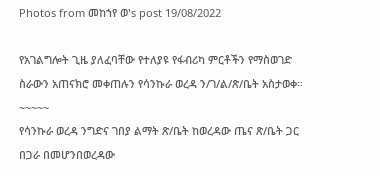Photos from መከኀየ ወ's post 19/08/2022

የአገልግሎት ጊዜ ያለፈባቸው የተለያዩ የፋብሪካ ምርቶችን የማስወገድ ስራውን አጠናክሮ መቀጠሉን የሳንኩራ ወረዳ ን/ገ/ል/ጽ/ቤት አስታወቀ።
~~~~~
የሳንኩራ ወረዳ ንግድና ገበያ ልማት ጽ/ቤት ከወረዳው ጤና ጽ/ቤት ጋር በጋራ በመሆንበወረዳው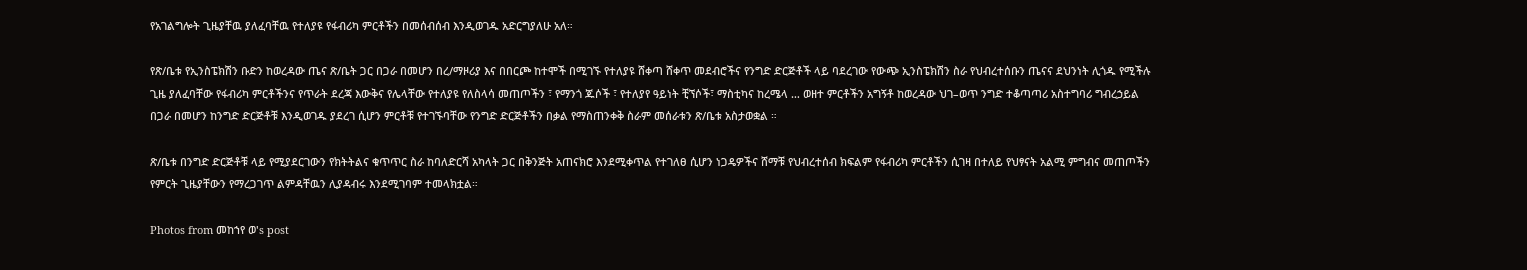የአገልግሎት ጊዜያቸዉ ያለፈባቸዉ የተለያዩ የፋብሪካ ምርቶችን በመሰብሰብ እንዲወገዱ አድርግያለሁ አለ።

የጽ/ቤቱ የኢንስፔክሽን ቡድን ከወረዳው ጤና ጽ/ቤት ጋር በጋራ በመሆን በረ/ማዞሪያ እና በበርጮ ከተሞች በሚገኙ የተለያዩ ሸቀጣ ሸቀጥ መደብሮችና የንግድ ድርጅቶች ላይ ባደረገው የውጭ ኢንስፔክሽን ስራ የህብረተሰቡን ጤናና ደህንነት ሊጎዱ የሚችሉ ጊዜ ያለፈባቸው የፋብሪካ ምርቶችንና የጥራት ደረጃ እውቅና የሌላቸው የተለያዩ የለስላሳ መጠጦችን ፣ የማንጎ ጁሶች ፣ የተለያየ ዓይነት ቺኘሶች፣ ማስቲካና ከረሜላ … ወዘተ ምርቶችን አግኝቶ ከወረዳው ህገ–ወጥ ንግድ ተቆጣጣሪ አስተግባሪ ግብረኃይል በጋራ በመሆን ከንግድ ድርጅቶቹ እንዲወገዱ ያደረገ ሲሆን ምርቶቹ የተገኙባቸው የንግድ ድርጅቶችን በቃል የማስጠንቀቅ ስራም መሰራቱን ጽ/ቤቱ አስታወቋል ።

ጽ/ቤቱ በንግድ ድርጅቶቹ ላይ የሚያደርገውን የክትትልና ቁጥጥር ስራ ከባለድርሻ አካላት ጋር በቅንጅት አጠናክሮ እንደሚቀጥል የተገለፀ ሲሆን ነጋዴዎችና ሸማቹ የህብረተሰብ ክፍልም የፋብሪካ ምርቶችን ሲገዛ በተለይ የህፃናት አልሚ ምግብና መጠጦችን የምርት ጊዜያቸውን የማረጋገጥ ልምዳቸዉን ሊያዳብሩ እንደሚገባም ተመላክቷል።

Photos from መከኀየ ወ's post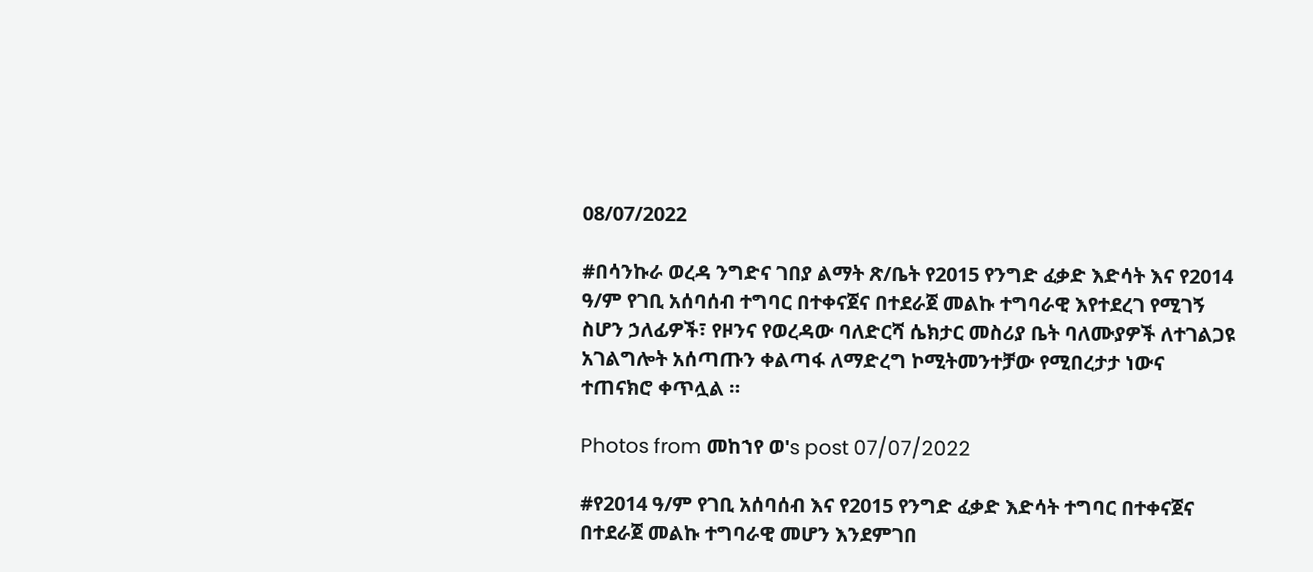08/07/2022

#በሳንኩራ ወረዳ ንግድና ገበያ ልማት ጽ/ቤት የ2015 የንግድ ፈቃድ እድሳት እና የ2014 ዓ/ም የገቢ አሰባሰብ ተግባር በተቀናጀና በተደራጀ መልኩ ተግባራዊ እየተደረገ የሚገኝ ስሆን ኃለፊዎች፣ የዞንና የወረዳው ባለድርሻ ሴክታር መስሪያ ቤት ባለሙያዎች ለተገልጋዩ አገልግሎት አሰጣጡን ቀልጣፋ ለማድረግ ኮሚትመንተቻው የሚበረታታ ነውና ተጠናክሮ ቀጥሏል ።

Photos from መከኀየ ወ's post 07/07/2022

#የ2014 ዓ/ም የገቢ አሰባሰብ እና የ2015 የንግድ ፈቃድ እድሳት ተግባር በተቀናጀና በተደራጀ መልኩ ተግባራዊ መሆን እንደምገበ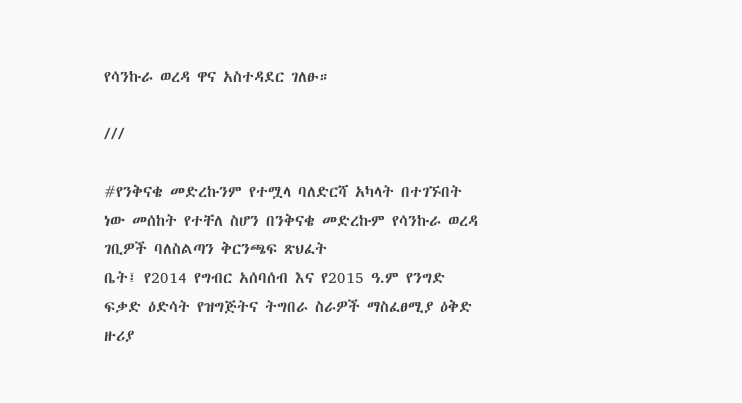የሳንኩራ ወረዳ ዋና አስተዳደር ገለፁ።

///

#የንቅናቄ መድረኩንም የተሟላ ባለድርሻ አካላት በተገኙበት ነው መሰከት የተቸለ ስሆን በንቅናቄ መድረኩም የሳንኩራ ወረዳ ገቢዎች ባለስልጣን ቅርንጫፍ ጽህፈት
ቤት፤ የ2014 የግብር አሰባሰብ እና የ2015 ዓ.ም የንግድ ፍቃድ ዕድሳት የዝግጅትና ትግበራ ስራዎች ማስፈፀሚያ ዕቅድ ዙሪያ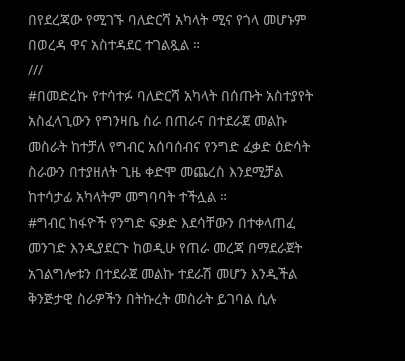በየደረጃው የሚገኙ ባለድርሻ አካላት ሚና የጎላ መሆኑም በወረዳ ዋና አስተዳደር ተገልጿል ።
///
#በመድረኩ የተሳተፉ ባለድርሻ አካላት በሰጡት አስተያየት አስፈላጊውን የግንዛቤ ስራ በጠራና በተደራጀ መልኩ መስራት ከተቻለ የግብር አሰባሰብና የንግድ ፈቃድ ዕድሳት ስራውን በተያዘለት ጊዜ ቀድሞ መጨረስ እንደሚቻል ከተሳታፊ አካላትም መግባባት ተችሏል ።
#ግብር ከፋዮች የንግድ ፍቃድ እደሳቸውን በተቀላጠፈ መንገድ እንዲያደርጉ ከወዲሁ የጠራ መረጃ በማደራጀት አገልግሎቱን በተደራጀ መልኩ ተደራሽ መሆን እንዲችል ቅንጅታዊ ስራዎችን በትኩረት መስራት ይገባል ሲሉ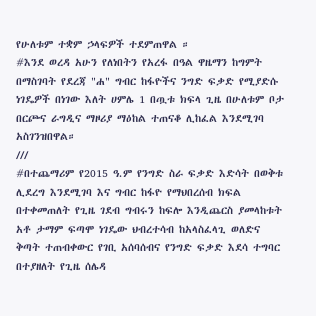የሁለቱም ተቋም ኃላፍዎች ተደምጠዋል ።
#እንደ ወረዳ አሁን የለነበትን የአረፋ በዓል ዋዜማን ከግምት በማስገባት የደረጃ "ሐ" ግብር ከፋዮችና ንግድ ፍቃድ የሚያድሱ ነገዴዎች በነገው እለት ሀምሌ 1 በጧቱ ክፍላ ጊዜ በሁለቱም ቦታ በርጮና ራግዲና ማዞሪያ ማዕከል ተጠናቆ ሊከፈል እንደሚገባ አስገንዝበዋል።
///
#በተጨማሪም የ2015 ዓ.ም የንግድ ስራ ፍቃድ እድሳት በወቅቱ ሊደረግ እንደሚገባ እና ግብር ከፋዮ የማህበረሰብ ክፍል በተቀመጠለት የጊዜ ገደብ ግብሩን ከፍሎ እንዲጨርስ ያመላከቱት አቶ ታማም ፍጣሞ ነገዴው ህብረተሳብ ከአላስፈላጊ ወለድና ቅጣት ተጠብቀውር የገቢ አሰባሰብና የንግድ ፍቃድ እደሳ ተግባር በተያዘለት የጊዜ ሰሌዳ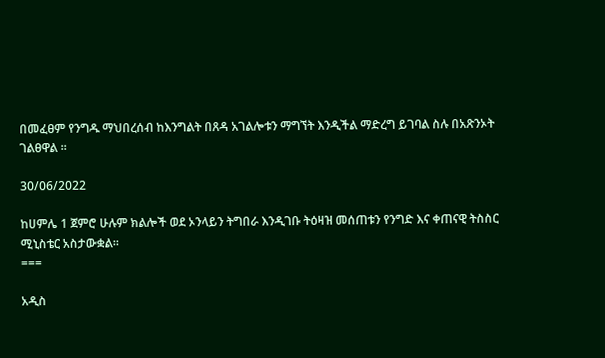በመፈፀም የንግዱ ማህበረሰብ ከእንግልት በጸዳ አገልሎቱን ማግኘት እንዲችል ማድረግ ይገባል ስሉ በአጽንኦት ገልፀዋል ።

30/06/2022

ከሀምሌ 1 ጀምሮ ሁሉም ክልሎች ወደ ኦንላይን ትግበራ እንዲገቡ ትዕዛዝ መሰጠቱን የንግድ እና ቀጠናዊ ትስስር ሚኒስቴር አስታውቋል።
===

አዲስ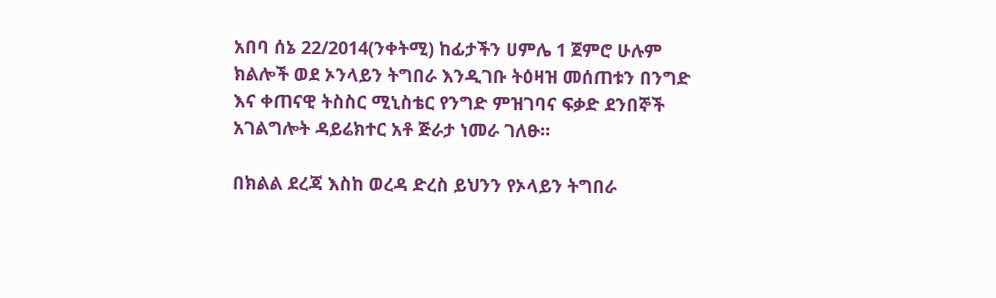አበባ ሰኔ 22/2014(ንቀትሚ) ከፊታችን ሀምሌ 1 ጀምሮ ሁሉም ክልሎች ወደ ኦንላይን ትግበራ እንዲገቡ ትዕዛዝ መሰጠቱን በንግድ እና ቀጠናዊ ትስስር ሚኒስቴር የንግድ ምዝገባና ፍቃድ ደንበኞች አገልግሎት ዳይሬክተር አቶ ጅራታ ነመራ ገለፁ።

በክልል ደረጃ እስከ ወረዳ ድረስ ይህንን የኦላይን ትግበራ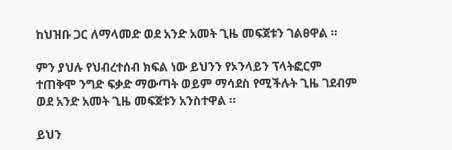ከህዝቡ ጋር ለማላመድ ወደ አንድ አመት ጊዜ መፍጀቱን ገልፀዋል ።

ምን ያህሉ የህብረተሰብ ክፍል ነው ይህንን የኦንላይን ፕላትፎርም ተጠቅሞ ንግድ ፍቃድ ማውጣት ወይም ማሳደስ የሚችሉት ጊዜ ገደብም ወደ አንድ አመት ጊዜ መፍጀቱን አንስተዋል ።

ይህን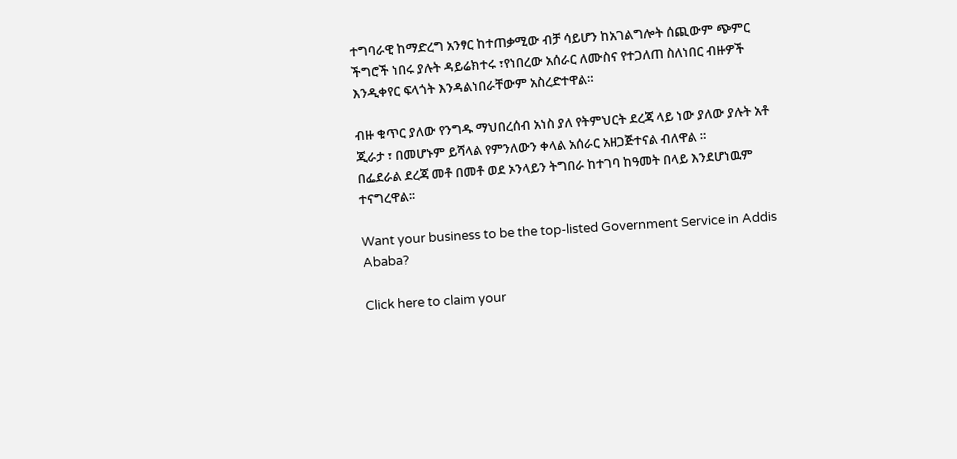ተግባራዊ ከማድረግ አንፃር ከተጠቃሚው ብቻ ሳይሆን ከአገልግሎት ሰጪውም ጭምር ችግሮች ነበሩ ያሉት ዳይሬክተሩ ፣የነበረው አሰራር ለሙስና የተጋለጠ ስለነበር ብዙዎች እንዲቀየር ፍላጎት እንዳልነበራቸውም አስረድተዋል።

ብዙ ቁጥር ያለው የንግዱ ማህበረሰብ አነስ ያለ የትምህርት ደረጃ ላይ ነው ያለው ያሉት አቶ ጂራታ ፣ በመሆኑም ይሻላል የምንለውን ቀላል አሰራር አዘጋጅተናል ብለዋል ።
በፌደራል ደረጃ መቶ በመቶ ወደ ኦንላይን ትግበራ ከተገባ ከዓመት በላይ እንደሆነዉም ተናግረዋል፡፡

Want your business to be the top-listed Government Service in Addis Ababa?

Click here to claim your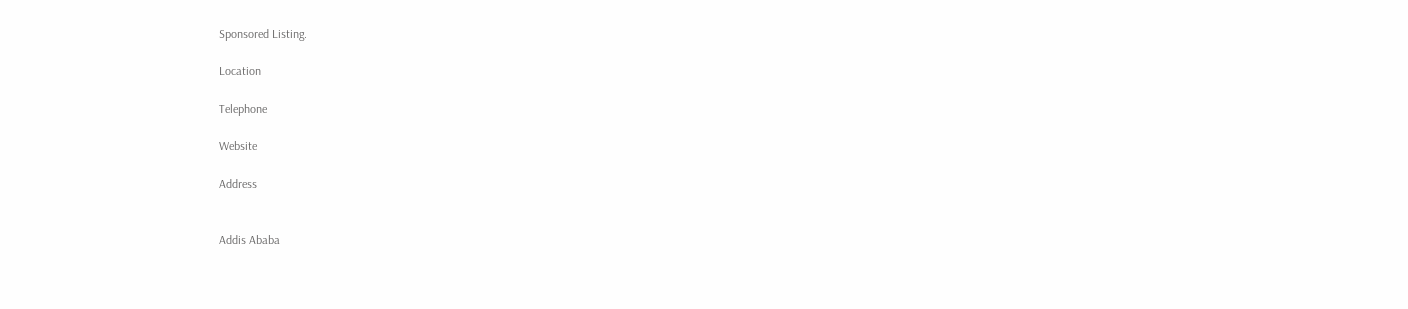Sponsored Listing.

Location

Telephone

Website

Address


Addis Ababa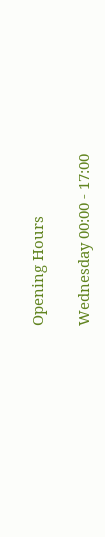Opening Hours

Wednesday 00:00 - 17:00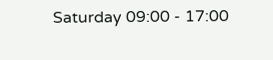Saturday 09:00 - 17:00